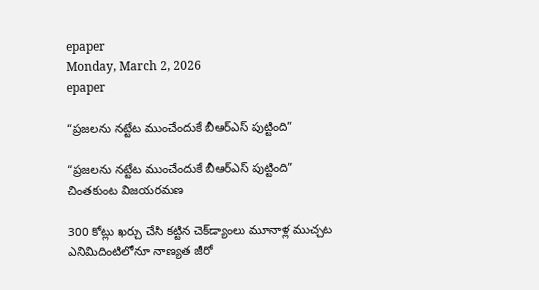epaper
Monday, March 2, 2026
epaper

“ప్రజలను నట్టేట ముంచేందుకే బీఆర్‌ఎస్ పుట్టింది”

“ప్రజలను నట్టేట ముంచేందుకే బీఆర్‌ఎస్ పుట్టింది”
చింతకుంట విజయరమణ

300 కోట్లు ఖర్చు చేసి కట్టిన చెక్‌డ్యాంలు మూనాళ్ల ముచ్చట
ఎనిమిదింటిలోనూ నాణ్యత జీరో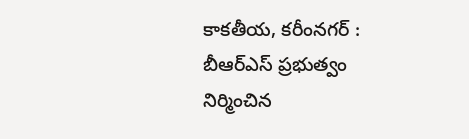కాకతీయ, కరీంనగర్ : బీఆర్‌ఎస్ ప్రభుత్వం నిర్మించిన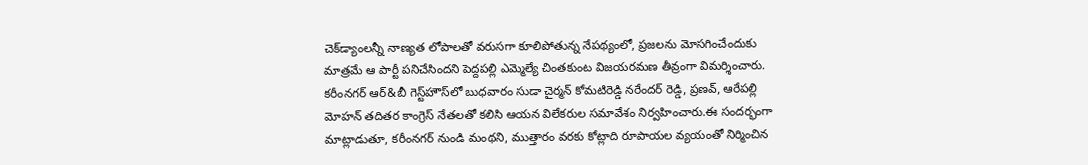చెక్‌డ్యాంలన్నీ నాణ్యత లోపాలతో వరుసగా కూలిపోతున్న నేపథ్యంలో, ప్రజలను మోసగించేందుకు మాత్రమే ఆ పార్టీ పనిచేసిందని పెద్దపల్లి ఎమ్మెల్యే చింతకుంట విజయరమణ తీవ్రంగా విమర్శించారు. కరీంనగర్ ఆర్&బీ గెస్ట్‌హౌస్‌లో బుధవారం సుడా చైర్మన్ కోమటిరెడ్డి నరేందర్ రెడ్డి, ప్రణవ్, ఆరేపల్లి మోహన్ తదితర కాంగ్రెస్ నేతలతో కలిసి ఆయన విలేకరుల సమావేశం నిర్వహించారు.ఈ సందర్భంగా మాట్లాడుతూ, కరీంనగర్ నుండి మంథని, ముత్తారం వరకు కోట్లాది రూపాయల వ్యయంతో నిర్మించిన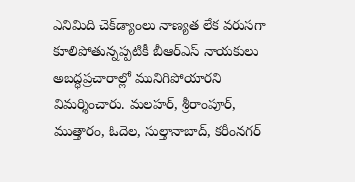ఎనిమిది చెక్‌డ్యాంలు నాణ్యత లేక వరుసగా కూలిపోతున్నప్పటికీ బీఆర్‌ఎస్ నాయకులు అబద్ధప్రచారాల్లో మునిగిపోయారని విమర్శించారు. మలహర్, శ్రీరాంపూర్, ముత్తారం, ఓదెల, సుల్తానాబాద్, కరీంనగర్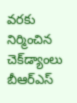వరకు నిర్మించిన చెక్‌డ్యాంలు బీఆర్‌ఎస్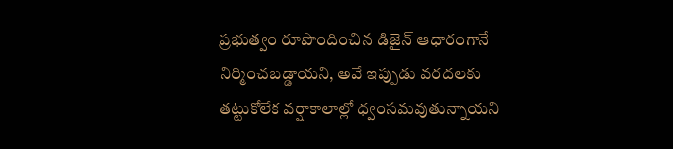ప్రభుత్వం రూపొందించిన డిజైన్‌ ఆధారంగానే నిర్మించబడ్డాయని, అవే ఇప్పుడు వరదలకు తట్టుకోలేక వర్షాకాలాల్లో ధ్వంసమవుతున్నాయని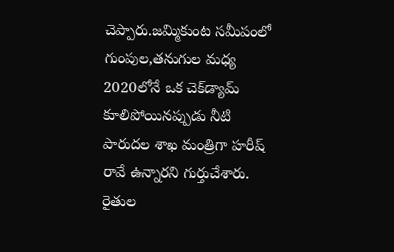చెప్పారు.జమ్మికుంట సమీపంలో గుంపుల,తనుగుల మధ్య 2020లోనే ఒక చెక్‌డ్యామ్ కూలిపోయినప్పుడు నీటి పారుదల శాఖ మంత్రిగా హరీష్ రావే ఉన్నారని గుర్తుచేశారు. రైతుల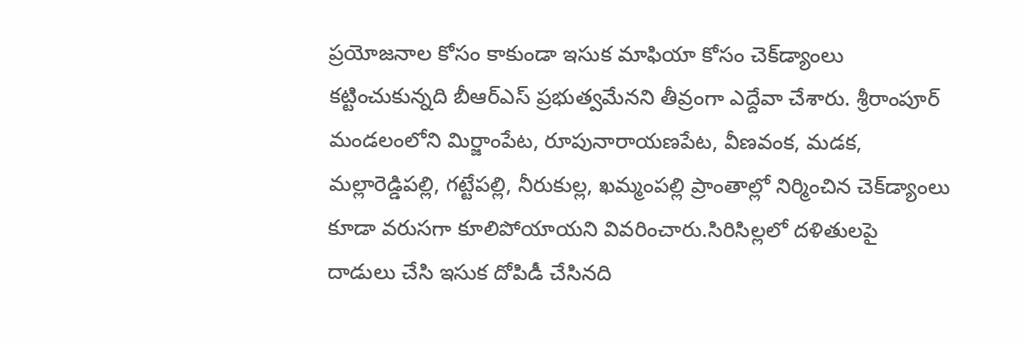ప్రయోజనాల కోసం కాకుండా ఇసుక మాఫియా కోసం చెక్‌డ్యాంలు కట్టించుకున్నది బీఆర్‌ఎస్ ప్రభుత్వమేనని తీవ్రంగా ఎద్దేవా చేశారు. శ్రీరాంపూర్ మండలంలోని మిర్జాంపేట, రూపునారాయణపేట, వీణవంక, మడక, మల్లారెడ్డిపల్లి, గట్టేపల్లి, నీరుకుల్ల, ఖమ్మంపల్లి ప్రాంతాల్లో నిర్మించిన చెక్‌డ్యాంలు కూడా వరుసగా కూలిపోయాయని వివరించారు.సిరిసిల్లలో దళితులపై దాడులు చేసి ఇసుక దోపిడీ చేసినది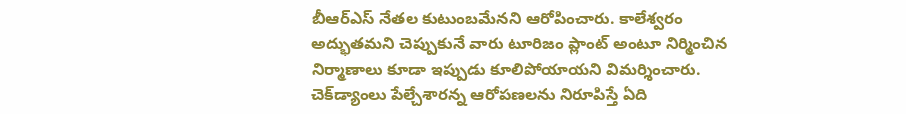బీఆర్‌ఎస్ నేతల కుటుంబమేనని ఆరోపించారు. కాలేశ్వరం అద్భుతమని చెప్పుకునే వారు టూరిజం ప్లాంట్ అంటూ నిర్మించిన నిర్మాణాలు కూడా ఇప్పుడు కూలిపోయాయని విమర్శించారు. చెక్‌డ్యాంలు పేల్చేశారన్న ఆరోపణలను నిరూపిస్తే ఏది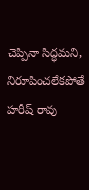చెప్పినా సిద్ధమని, నిరూపించలేకపోతే హరీష్ రావు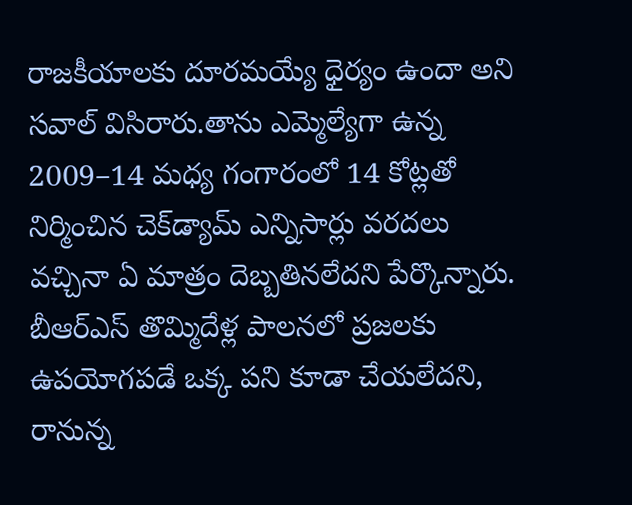రాజకీయాలకు దూరమయ్యే ధైర్యం ఉందా అని సవాల్ విసిరారు.తాను ఎమ్మెల్యేగా ఉన్న 2009–14 మధ్య గంగారంలో 14 కోట్లతో నిర్మించిన చెక్‌డ్యామ్ ఎన్నిసార్లు వరదలు వచ్చినా ఏ మాత్రం దెబ్బతినలేదని పేర్కొన్నారు. బీఆర్‌ఎస్ తొమ్మిదేళ్ల పాలనలో ప్రజలకు ఉపయోగపడే ఒక్క పని కూడా చేయలేదని, రానున్న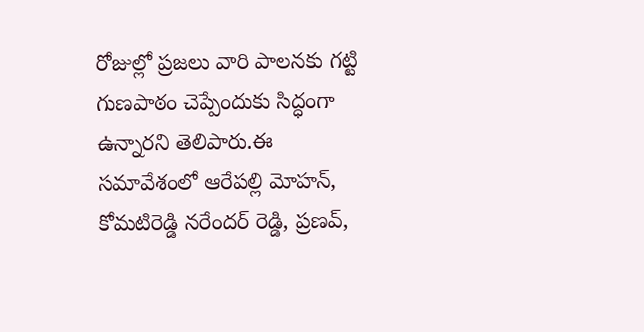రోజుల్లో ప్రజలు వారి పాలనకు గట్టి గుణపాఠం చెప్పేందుకు సిద్ధంగా ఉన్నారని తెలిపారు.ఈ సమావేశంలో ఆరేపల్లి మోహన్, కోమటిరెడ్డి నరేందర్ రెడ్డి, ప్రణవ్,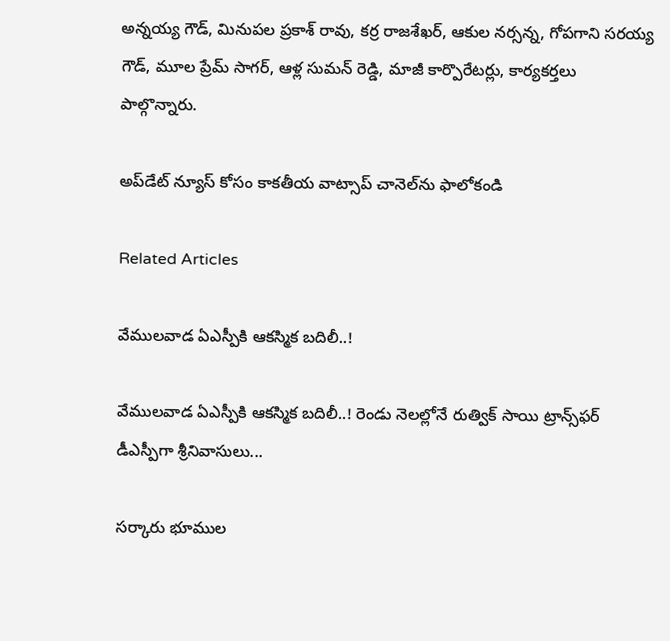అన్నయ్య గౌడ్, మినుపల ప్రకాశ్ రావు, కర్ర రాజశేఖర్, ఆకుల నర్సన్న, గోపగాని సరయ్య గౌడ్, మూల ప్రేమ్ సాగర్, ఆళ్ల సుమన్ రెడ్డి, మాజీ కార్పొరేటర్లు, కార్యకర్తలు పాల్గొన్నారు.

అప్‌డేట్ న్యూస్ కోసం కాక‌తీయ వాట్సాప్ చానెల్‌ను ఫాలోకండి

Related Articles

వేములవాడ ఏఎస్పీకి ఆకస్మిక బదిలీ..!

వేములవాడ ఏఎస్పీకి ఆకస్మిక బదిలీ..! రెండు నెలల్లోనే రుత్విక్ సాయి ట్రాన్స్‌ఫర్ డీఎస్పీగా శ్రీనివాసులు...

సర్కారు భూముల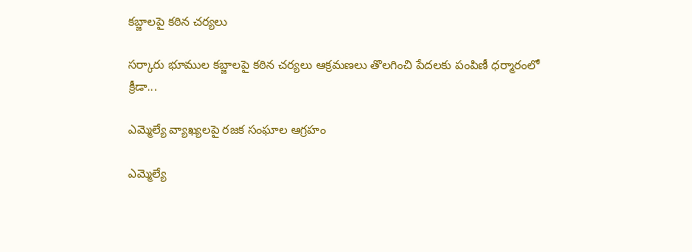కబ్జాలపై కఠిన చర్యలు

సర్కారు భూముల కబ్జాలపై కఠిన చర్యలు ఆక్రమణలు తొలగించి పేదలకు పంపిణీ ధర్మారంలో క్రీడా...

ఎమ్మెల్యే వ్యాఖ్యలపై రజక సంఘాల ఆగ్రహం

ఎమ్మెల్యే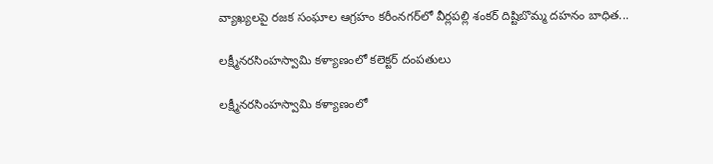వ్యాఖ్యలపై రజక సంఘాల ఆగ్రహం కరీంనగర్‌లో వీర్లపల్లి శంకర్ దిష్టిబొమ్మ దహనం బాధిత...

లక్ష్మీనరసింహస్వామి కళ్యాణంలో కలెక్టర్ దంపతులు

లక్ష్మీనరసింహస్వామి కళ్యాణంలో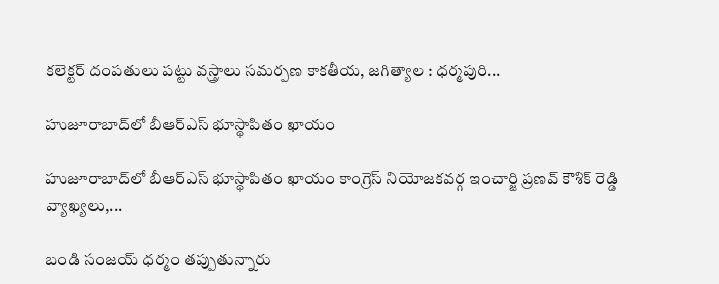కలెక్టర్ దంపతులు పట్టు వస్త్రాలు సమర్పణ కాక‌తీయ‌, జగిత్యాల : ధర్మపురి...

హుజూరాబాద్‌లో బీఆర్‌ఎస్ భూస్థాపితం ఖాయం

హుజూరాబాద్‌లో బీఆర్‌ఎస్ భూస్థాపితం ఖాయం కాంగ్రెస్ నియోజకవర్గ ఇంచార్జి ప్రణవ్ కౌశిక్ రెడ్డి వ్యాఖ్యలు,...

బండి సంజయ్ ధర్మం తప్పుతున్నారు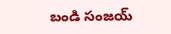బండి సంజయ్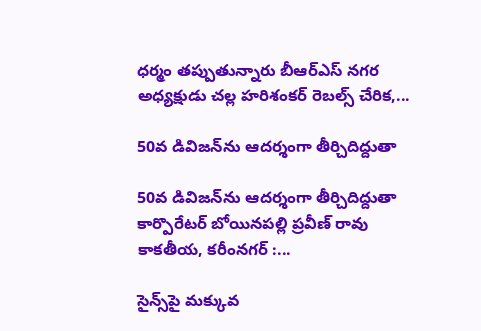ధర్మం తప్పుతున్నారు బీఆర్‌ఎస్ నగర అధ్యక్షుడు చల్ల హరిశంకర్ రెబల్స్ చేరిక,...

50వ డివిజన్‌ను ఆదర్శంగా తీర్చిదిద్దుతా

50వ డివిజన్‌ను ఆదర్శంగా తీర్చిదిద్దుతా కార్పొరేటర్ బోయినపల్లి ప్రవీణ్ రావు కాక‌తీయ‌, కరీంనగర్ :...

సైన్స్‌పై మ‌క్కువ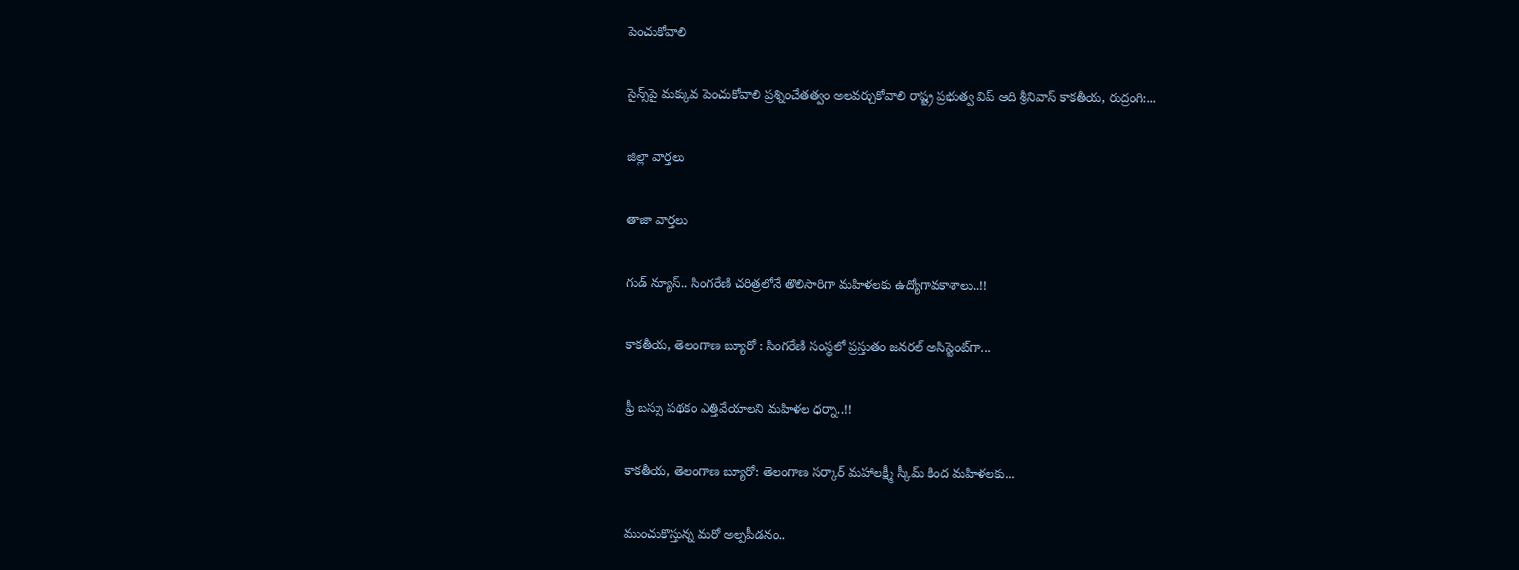పెంచుకోవాలి

సైన్స్‌పై మ‌క్కువ పెంచుకోవాలి ప్రశ్నించేత‌త్వం అల‌వ‌ర్చుకోవాలి రాష్ట్ర ప్రభుత్వ విప్ ఆది శ్రీనివాస్ కాకతీయ, రుద్రంగి:...

జిల్లా వార్త‌లు

తాజా వార్త‌లు

గుడ్ న్యూస్.. సింగరేణి చరిత్రలోనే తొలిసారిగా మ‌హిళ‌ల‌కు ఉద్యోగావ‌కాశాలు..!!

కాక‌తీయ‌, తెలంగాణ బ్యూరో : సింగరేణి సంస్థలో ప్రస్తుతం జనరల్ అసిస్టెంట్‌గా...

ఫ్రీ బస్సు పథకం ఎత్తివేయాలని మహిళల ధర్నా..!!

కాకతీయ, తెలంగాణ బ్యూరో: తెలంగాణ సర్కార్ మహాలక్ష్మీ స్కీమ్ కింద మహిళలకు...

ముంచుకొస్తున్న మరో అల్పపీడనం..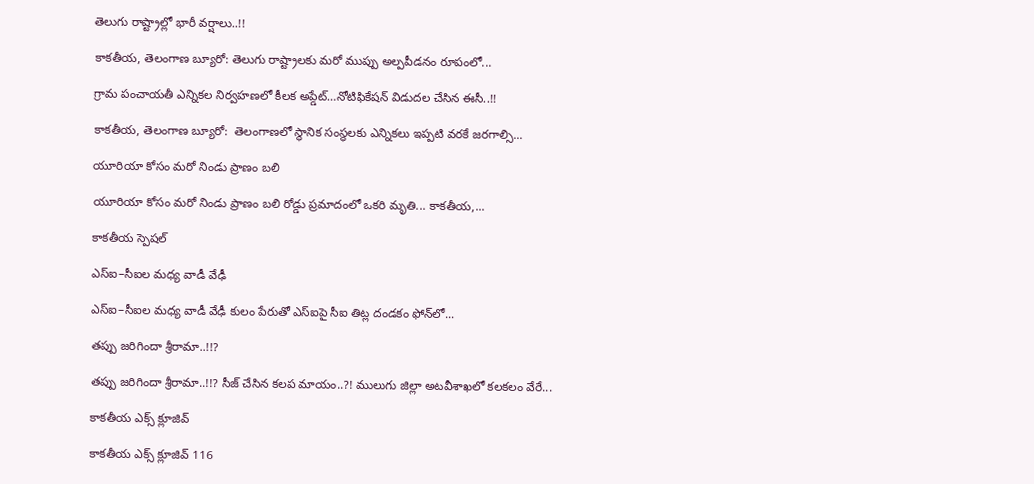తెలుగు రాష్ట్రాల్లో భారీ వర్షాలు..!!

కాకతీయ, తెలంగాణ బ్యూరో: తెలుగు రాష్ట్రాలకు మరో ముప్పు అల్పపీడనం రూపంలో...

గ్రామ పంచాయ‌తీ ఎన్నిక‌ల నిర్వ‌హ‌ణ‌లో కీల‌క అప్డేట్‌…నోటిఫికేషన్ విడుదల చేసిన ఈసీ..!!

కాకతీయ, తెలంగాణ బ్యూరో:  తెలంగాణలో స్థానిక సంస్థలకు ఎన్నికలు ఇప్పటి వరకే జరగాల్సి...

యూరియా కోసం మరో నిండు ప్రాణం బలి

యూరియా కోసం మరో నిండు ప్రాణం బలి రోడ్డు ప్రమాదంలో ఒకరి మృతి... కాకతీయ,...

కాక‌తీయ స్పెష‌ల్‌

ఎస్ఐ–సీఐల మ‌ధ్య వాడీ వేఢీ

ఎస్ఐ–సీఐల మ‌ధ్య వాడీ వేఢీ కులం పేరుతో ఎస్ఐపై సీఐ తిట్ల దండ‌కం ఫోన్‌లో...

త‌ప్పు జ‌రిగిందా శ్రీరామా..!!?

త‌ప్పు జ‌రిగిందా శ్రీరామా..!!? సీజ్ చేసిన క‌ల‌ప‌ మాయం..?! ములుగు జిల్లా అట‌వీశాఖ‌లో క‌ల‌క‌లం వేరే...

కాక‌తీయ ఎక్స్ క్లూజివ్

కాక‌తీయ ఎక్స్ క్లూజివ్ 116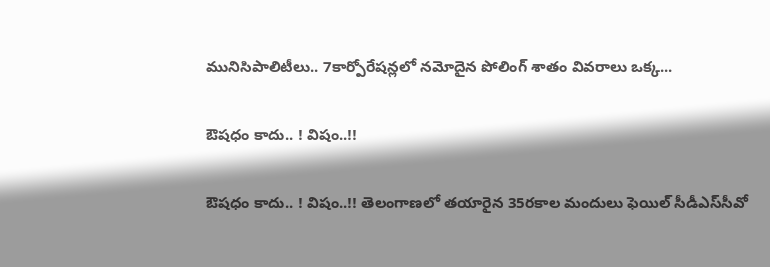మునిసిపాలిటీలు.. 7కార్పోరేష‌న్ల‌లో న‌మోదైన పోలింగ్ శాతం వివ‌రాలు ఒక్క...

ఔష‌ధం కాదు.. ! విషం..!!

ఔష‌ధం కాదు.. ! విషం..!! తెలంగాణలో తయారైన 35ర‌కాల మందులు ఫెయిల్‌ సీడీఎస్‌సీవో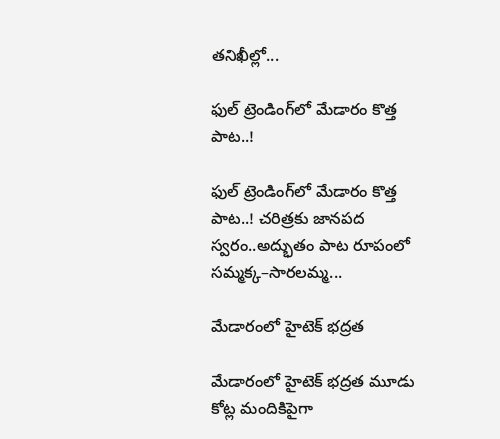తనిఖీల్లో...

ఫుల్ ట్రెండింగ్‌లో మేడారం కొత్త పాట..!

ఫుల్ ట్రెండింగ్‌లో మేడారం కొత్త పాట..! చరిత్రకు జానపద స్వరం..అద్భుతం పాట రూపంలో సమ్మక్క–సారలమ్మ...

మేడారంలో హైటెక్ భద్రత

మేడారంలో హైటెక్ భద్రత మూడు కోట్ల మందికిపైగా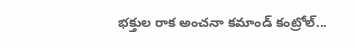భక్తుల రాక అంచనా కమాండ్ కంట్రోల్...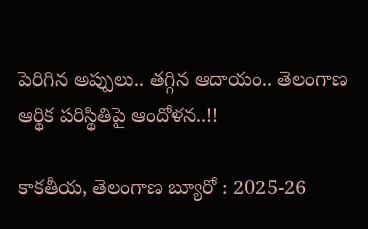పెరిగిన అప్పులు.. తగ్గిన ఆదాయం.. తెలంగాణ ఆర్థిక పరిస్థితిపై ఆందోళన..!!

కాకతీయ, తెలంగాణ బ్యూరో : 2025-26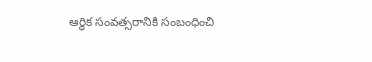ఆర్థిక సంవత్సరానికి సంబంధించి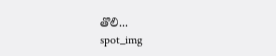తొలి...
spot_img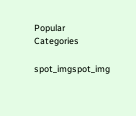Popular Categories

spot_imgspot_img